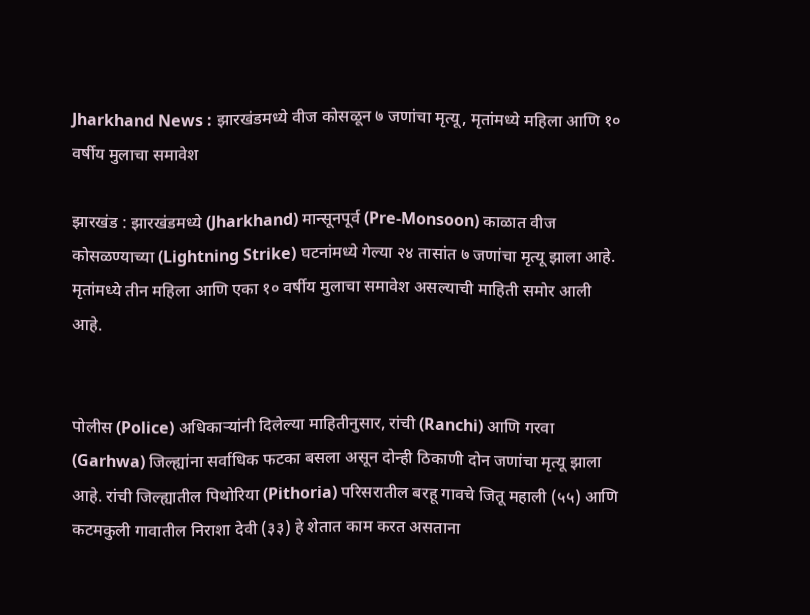Jharkhand News : झारखंडमध्ये वीज कोसळून ७ जणांचा मृत्यू, मृतांमध्ये महिला आणि १० वर्षीय मुलाचा समावेश

झारखंड : झारखंडमध्ये (Jharkhand) मान्सूनपूर्व (Pre-Monsoon) काळात वीज कोसळण्याच्या (Lightning Strike) घटनांमध्ये गेल्या २४ तासांत ७ जणांचा मृत्यू झाला आहे. मृतांमध्ये तीन महिला आणि एका १० वर्षीय मुलाचा समावेश असल्याची माहिती समोर आली आहे.


पोलीस (Police) अधिकाऱ्यांनी दिलेल्या माहितीनुसार, रांची (Ranchi) आणि गरवा (Garhwa) जिल्ह्यांना सर्वाधिक फटका बसला असून दोन्ही ठिकाणी दोन जणांचा मृत्यू झाला आहे. रांची जिल्ह्यातील पिथोरिया (Pithoria) परिसरातील बरहू गावचे जितू महाली (५५) आणि कटमकुली गावातील निराशा देवी (३३) हे शेतात काम करत असताना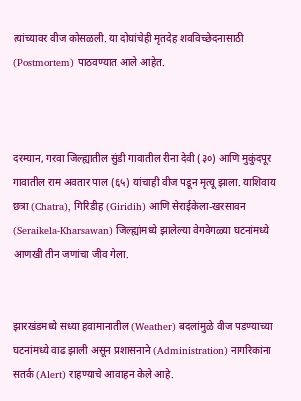त्यांच्यावर वीज कोसळली. या दोघांचेही मृतदेह शवविच्छेदनासाठी (Postmortem) पाठवण्यात आले आहेत.



दरम्यान, गरवा जिल्ह्यातील सुंडी गावातील रीना देवी (३०) आणि मुकुंदपूर गावातील राम अवतार पाल (६५) यांचाही वीज पडून मृत्यू झाला. याशिवाय छत्रा (Chatra), गिरिडीह (Giridih) आणि सेराईकेला-खरसावन (Seraikela-Kharsawan) जिल्ह्यांमध्ये झालेल्या वेगवेगळ्या घटनांमध्ये आणखी तीन जणांचा जीव गेला.


झारखंडमध्ये सध्या हवामानातील (Weather) बदलांमुळे वीज पडण्याच्या घटनांमध्ये वाढ झाली असून प्रशासनाने (Administration) नागरिकांना सतर्क (Alert) राहण्याचे आवाहन केले आहे.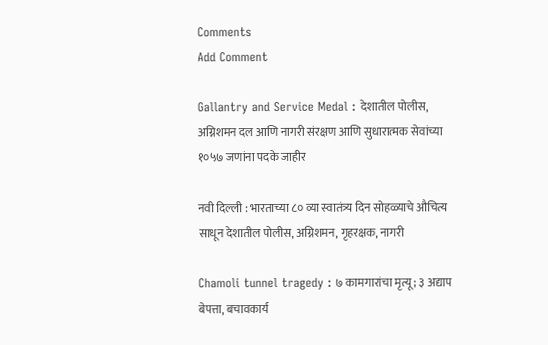Comments
Add Comment

Gallantry and Service Medal : देशातील पोलीस, अग्निशमन दल आणि नागरी संरक्षण आणि सुधारात्मक सेवांच्या १०५७ जणांना पदके जाहीर

नवी दिल्ली : भारताच्या ८० व्या स्वातंत्र्य दिन सोहळ्याचे औचित्य साधून देशातील पोलीस, अग्निशमन, गृहरक्षक, नागरी

Chamoli tunnel tragedy : ७ कामगारांचा मृत्यू; ३ अद्याप बेपत्ता, बचावकार्य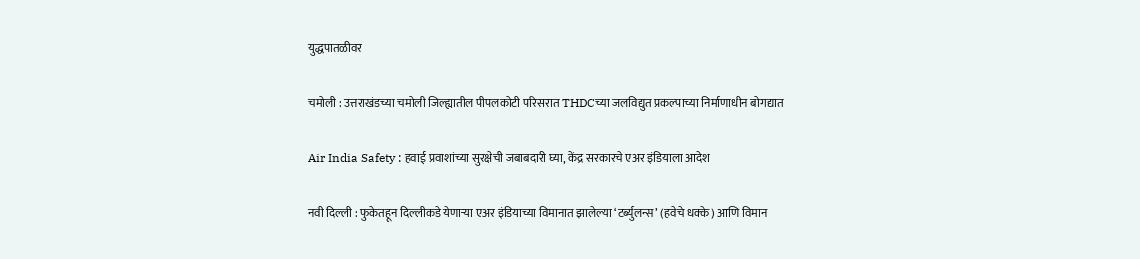युद्धपातळीवर

चमोली : उत्तराखंडच्या चमोली जिल्ह्यातील पीपलकोटी परिसरात THDCच्या जलविद्युत प्रकल्पाच्या निर्माणाधीन बोगद्यात

Air India Safety : हवाई प्रवाशांच्या सुरक्षेची जबाबदारी घ्या, केंद्र सरकारचे एअर इंडियाला आदेश

नवी दिल्ली : फुकेतहून दिल्लीकडे येणाऱ्या एअर इंडियाच्या विमानात झालेल्या ‘टर्ब्युलन्स’ (हवेचे धक्के) आणि विमान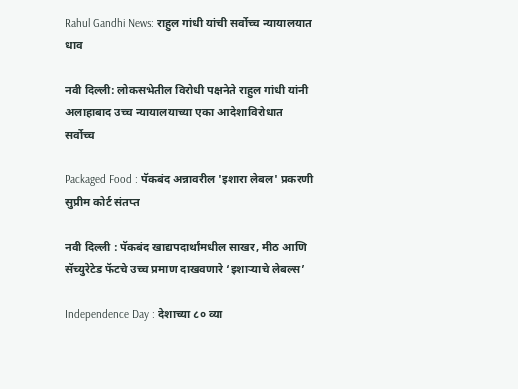Rahul Gandhi News: राहुल गांधी यांची सर्वोच्च न्यायालयात धाव

नवी दिल्ली: लोकसभेतील विरोधी पक्षनेते राहुल गांधी यांनी अलाहाबाद उच्च न्यायालयाच्या एका आदेशाविरोधात सर्वोच्च

Packaged Food : पॅकबंद अन्नावरील 'इशारा लेबल' प्रकरणी सुप्रीम कोर्ट संतप्त

नवी दिल्ली : पॅकबंद खाद्यपदार्थांमधील साखर, मीठ आणि सॅच्युरेटेड फॅटचे उच्च प्रमाण दाखवणारे ‘इशाऱ्याचे लेबल्स’

Independence Day : देशाच्या ८० व्या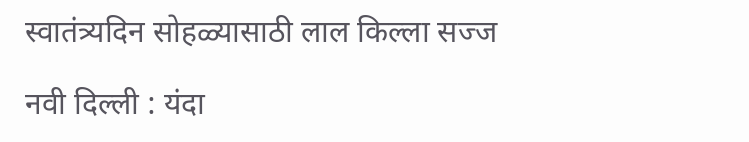स्वातंत्र्यदिन सोहळ्यासाठी लाल किल्ला सज्ज

नवी दिल्ली : यंदा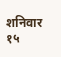शनिवार १५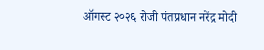ऑगस्ट २०२६ रोजी पंतप्रधान नरेंद्र मोदी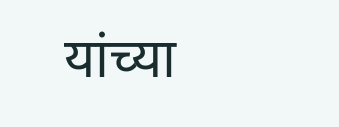यांच्या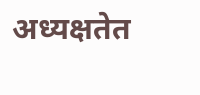अध्यक्षतेत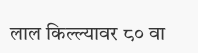लाल किल्ल्यावर ८० वा